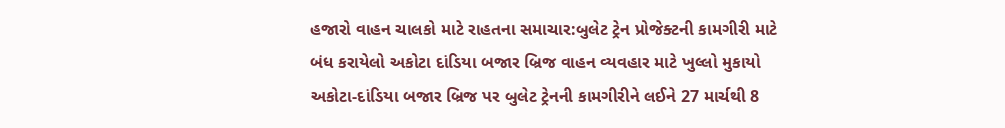હજારો વાહન ચાલકો માટે રાહતના સમાચાર:બુલેટ ટ્રેન પ્રોજેક્ટની કામગીરી માટે બંધ કરાયેલો અકોટા દાંડિયા બજાર બ્રિજ વાહન વ્યવહાર માટે ખુલ્લો મુકાયો
અકોટા-દાંડિયા બજાર બ્રિજ પર બુલેટ ટ્રેનની કામગીરીને લઈને 27 માર્ચથી 8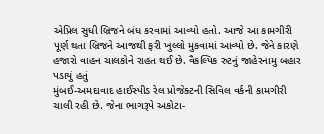એપ્રિલ સુધી બ્રિજને બંધ કરવામાં આવ્યો હતો. આજે આ કામગીરી પૂર્ણ થતા બ્રિજને આજથી ફરી ખુલ્લો મુકવામાં આવ્યો છે. જેને કારણે હજારો વાહન ચાલકોને રાહત થઈ છે. વૈકલ્પિક રુટનું જાહેરનામુ બહાર પડાયું હતું
મુંબઈ-અમદાવાદ હાઈસ્પીડ રેલ પ્રોજેક્ટની સિવિલ વર્કની કામગીરી ચાલી રહી છે. જેના ભાગરૂપે અકોટા-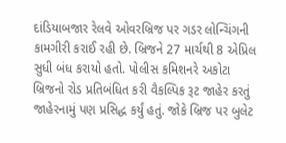દાંડિયાબજાર રેલવે ઓવરબ્રિજ પર ગડર લોન્ચિંગની કામગીરી કરાઈ રહી છે. બ્રિજને 27 માર્ચથી 8 એપ્રિલ સુધી બંધ કરાયો હતો. પોલીસ કમિશનરે અકોટા બ્રિજનો રોડ પ્રતિબંધિત કરી વૈકલ્પિક રૂટ જાહેર કરતું જાહેરનામું પણ પ્રસિદ્ધ કર્યું હતું. જોકે બ્રિજ પર બુલેટ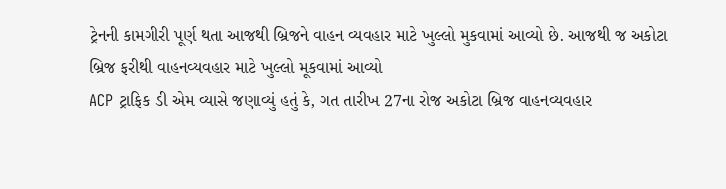ટ્રેનની કામગીરી પૂર્ણ થતા આજથી બ્રિજને વાહન વ્યવહાર માટે ખુલ્લો મુકવામાં આવ્યો છે. આજથી જ અકોટા બ્રિજ ફરીથી વાહનવ્યવહાર માટે ખુલ્લો મૂકવામાં આવ્યો
ACP ટ્રાફિક ડી એમ વ્યાસે જણાવ્યું હતું કે, ગત તારીખ 27ના રોજ અકોટા બ્રિજ વાહનવ્યવહાર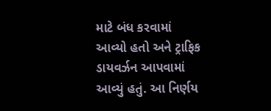માટે બંધ કરવામાં આવ્યો હતો અને ટ્રાફિક ડાયવર્ઝન આપવામાં આવ્યું હતું. આ નિર્ણય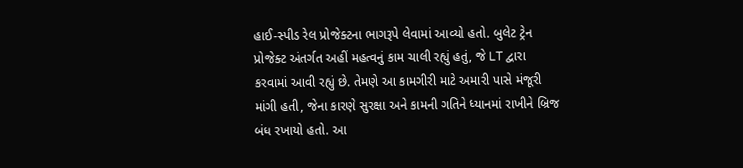હાઈ-સ્પીડ રેલ પ્રોજેક્ટના ભાગરૂપે લેવામાં આવ્યો હતો. બુલેટ ટ્રેન પ્રોજેક્ટ અંતર્ગત અહીં મહત્વનું કામ ચાલી રહ્યું હતું, જે LT દ્વારા કરવામાં આવી રહ્યું છે. તેમણે આ કામગીરી માટે અમારી પાસે મંજૂરી માંગી હતી, જેના કારણે સુરક્ષા અને કામની ગતિને ધ્યાનમાં રાખીને બ્રિજ બંધ રખાયો હતો. આ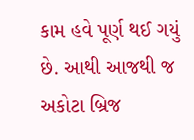કામ હવે પૂર્ણ થઈ ગયું છે. આથી આજથી જ અકોટા બ્રિજ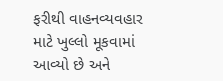ફરીથી વાહનવ્યવહાર માટે ખુલ્લો મૂકવામાં આવ્યો છે અને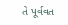તે પૂર્વવત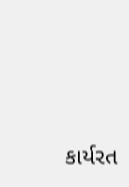કાર્યરત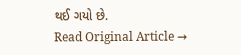થઈ ગયો છે.
Read Original Article →